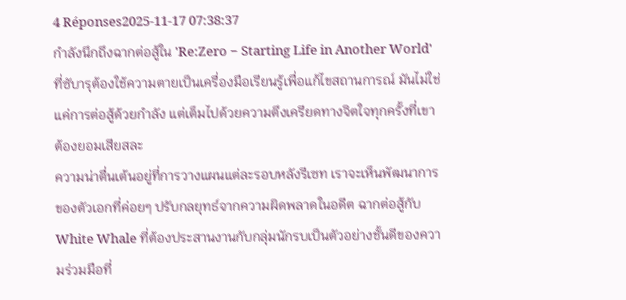4 Réponses2025-11-17 07:38:37
กำลังนึกถึงฉากต่อสู้ใน 'Re:Zero − Starting Life in Another World' ที่ซับารุต้องใช้ความตายเป็นเครื่องมือเรียนรู้เพื่อแก้ไขสถานการณ์ มันไม่ใช่แค่การต่อสู้ด้วยกำลัง แต่เต็มไปด้วยความตึงเครียดทางจิตใจทุกครั้งที่เขาต้องยอมเสียสละ
ความน่าตื่นเต้นอยู่ที่การวางแผนแต่ละรอบหลังรีเซท เราจะเห็นพัฒนาการของตัวเอกที่ค่อยๆ ปรับกลยุทธ์จากความผิดพลาดในอดีต ฉากต่อสู้กับ White Whale ที่ต้องประสานงานกับกลุ่มนักรบเป็นตัวอย่างชั้นดีของความร่วมมือที่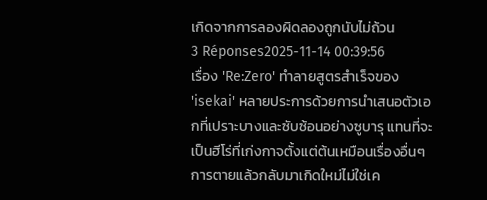เกิดจากการลองผิดลองถูกนับไม่ถ้วน
3 Réponses2025-11-14 00:39:56
เรื่อง 'Re:Zero' ทำลายสูตรสำเร็จของ 'isekai' หลายประการด้วยการนำเสนอตัวเอกที่เปราะบางและซับซ้อนอย่างซูบารุ แทนที่จะเป็นฮีโร่ที่เก่งกาจตั้งแต่ต้นเหมือนเรื่องอื่นๆ การตายแล้วกลับมาเกิดใหม่ไม่ใช่เค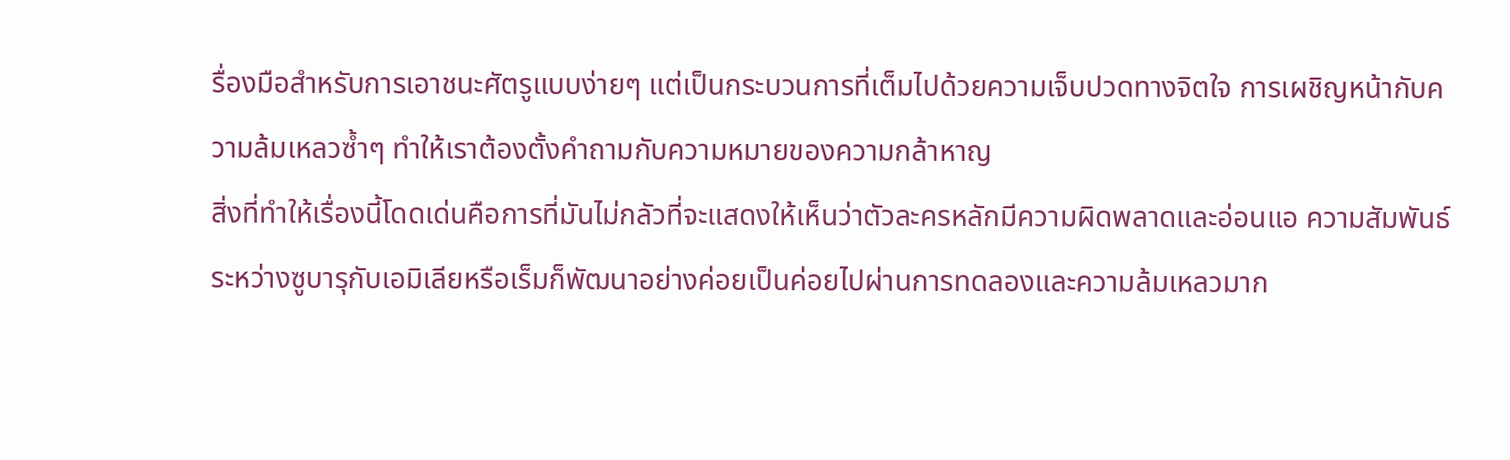รื่องมือสำหรับการเอาชนะศัตรูแบบง่ายๆ แต่เป็นกระบวนการที่เต็มไปด้วยความเจ็บปวดทางจิตใจ การเผชิญหน้ากับความล้มเหลวซ้ำๆ ทำให้เราต้องตั้งคำถามกับความหมายของความกล้าหาญ
สิ่งที่ทำให้เรื่องนี้โดดเด่นคือการที่มันไม่กลัวที่จะแสดงให้เห็นว่าตัวละครหลักมีความผิดพลาดและอ่อนแอ ความสัมพันธ์ระหว่างซูบารุกับเอมิเลียหรือเร็มก็พัฒนาอย่างค่อยเป็นค่อยไปผ่านการทดลองและความล้มเหลวมาก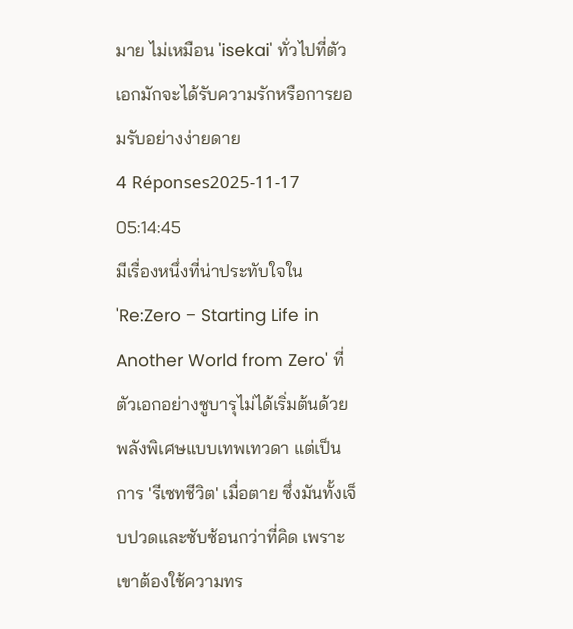มาย ไม่เหมือน 'isekai' ทั่วไปที่ตัวเอกมักจะได้รับความรักหรือการยอมรับอย่างง่ายดาย
4 Réponses2025-11-17 05:14:45
มีเรื่องหนึ่งที่น่าประทับใจใน 'Re:Zero − Starting Life in Another World from Zero' ที่ตัวเอกอย่างซูบารุไม่ได้เริ่มต้นด้วยพลังพิเศษแบบเทพเทวดา แต่เป็นการ 'รีเซทชีวิต' เมื่อตาย ซึ่งมันทั้งเจ็บปวดและซับซ้อนกว่าที่คิด เพราะเขาต้องใช้ความทร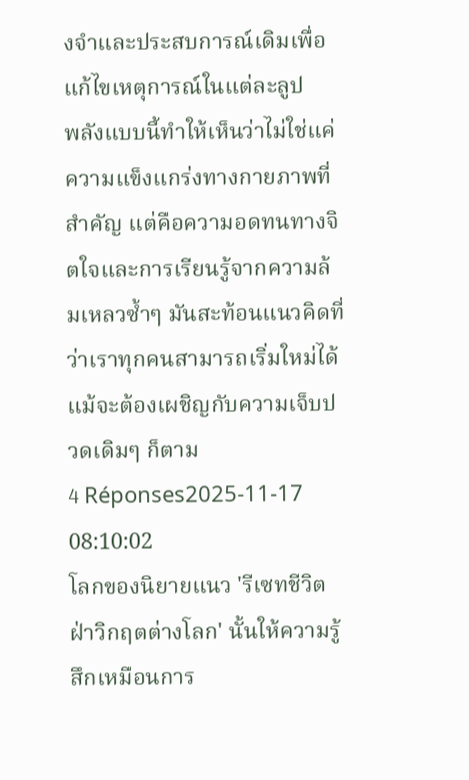งจำและประสบการณ์เดิมเพื่อแก้ไขเหตุการณ์ในแต่ละลูป
พลังแบบนี้ทำให้เห็นว่าไม่ใช่แค่ความแข็งแกร่งทางกายภาพที่สำคัญ แต่คือความอดทนทางจิตใจและการเรียนรู้จากความล้มเหลวซ้ำๆ มันสะท้อนแนวคิดที่ว่าเราทุกคนสามารถเริ่มใหม่ได้ แม้จะต้องเผชิญกับความเจ็บปวดเดิมๆ ก็ตาม
4 Réponses2025-11-17 08:10:02
โลกของนิยายแนว 'รีเซทชีวิต ฝ่าวิกฤตต่างโลก' นั้นให้ความรู้สึกเหมือนการ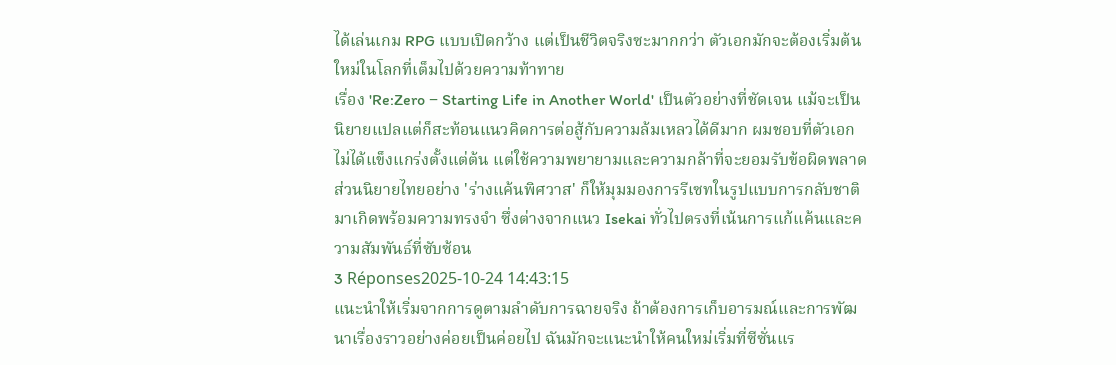ได้เล่นเกม RPG แบบเปิดกว้าง แต่เป็นชีวิตจริงซะมากกว่า ตัวเอกมักจะต้องเริ่มต้นใหม่ในโลกที่เต็มไปด้วยความท้าทาย
เรื่อง 'Re:Zero − Starting Life in Another World' เป็นตัวอย่างที่ชัดเจน แม้จะเป็นนิยายแปลแต่ก็สะท้อนแนวคิดการต่อสู้กับความล้มเหลวได้ดีมาก ผมชอบที่ตัวเอกไม่ได้แข็งแกร่งตั้งแต่ต้น แต่ใช้ความพยายามและความกล้าที่จะยอมรับข้อผิดพลาด
ส่วนนิยายไทยอย่าง 'ร่างแค้นพิศวาส' ก็ให้มุมมองการรีเซทในรูปแบบการกลับชาติมาเกิดพร้อมความทรงจำ ซึ่งต่างจากแนว Isekai ทั่วไปตรงที่เน้นการแก้แค้นและความสัมพันธ์ที่ซับซ้อน
3 Réponses2025-10-24 14:43:15
แนะนำให้เริ่มจากการดูตามลำดับการฉายจริง ถ้าต้องการเก็บอารมณ์และการพัฒนาเรื่องราวอย่างค่อยเป็นค่อยไป ฉันมักจะแนะนำให้คนใหม่เริ่มที่ซีซั่นแร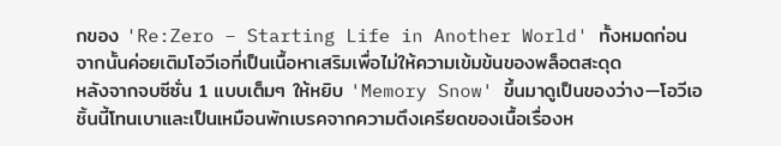กของ 'Re:Zero − Starting Life in Another World' ทั้งหมดก่อน จากนั้นค่อยเติมโอวีเอที่เป็นเนื้อหาเสริมเพื่อไม่ให้ความเข้มข้นของพล็อตสะดุด
หลังจากจบซีซั่น 1 แบบเต็มๆ ให้หยิบ 'Memory Snow' ขึ้นมาดูเป็นของว่าง—โอวีเอชิ้นนี้โทนเบาและเป็นเหมือนพักเบรคจากความตึงเครียดของเนื้อเรื่องห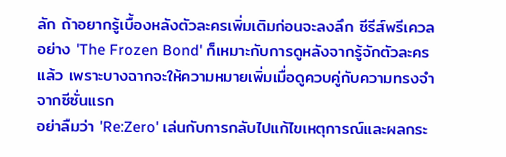ลัก ถ้าอยากรู้เบื้องหลังตัวละครเพิ่มเติมก่อนจะลงลึก ซีรีส์พรีเควลอย่าง 'The Frozen Bond' ก็เหมาะกับการดูหลังจากรู้จักตัวละครแล้ว เพราะบางฉากจะให้ความหมายเพิ่มเมื่อดูควบคู่กับความทรงจำจากซีซั่นแรก
อย่าลืมว่า 'Re:Zero' เล่นกับการกลับไปแก้ไขเหตุการณ์และผลกระ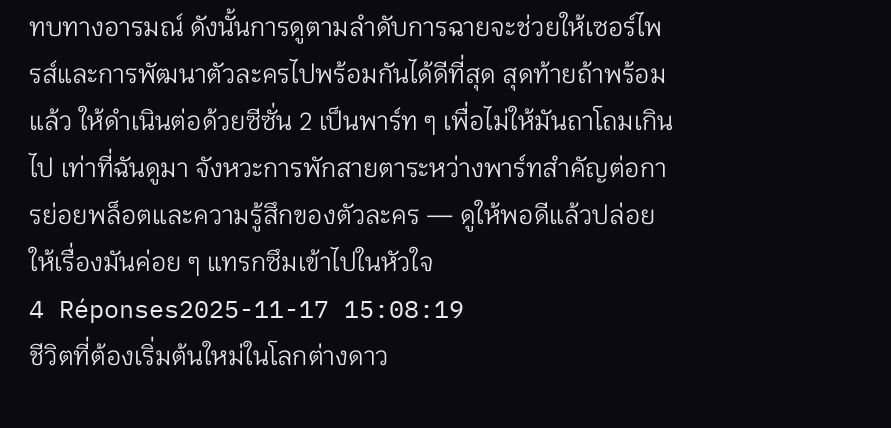ทบทางอารมณ์ ดังนั้นการดูตามลำดับการฉายจะช่วยให้เซอร์ไพรส์และการพัฒนาตัวละครไปพร้อมกันได้ดีที่สุด สุดท้ายถ้าพร้อมแล้ว ให้ดำเนินต่อด้วยซีซั่น 2 เป็นพาร์ท ๆ เพื่อไม่ให้มันถาโถมเกินไป เท่าที่ฉันดูมา จังหวะการพักสายตาระหว่างพาร์ทสำคัญต่อการย่อยพล็อตและความรู้สึกของตัวละคร — ดูให้พอดีแล้วปล่อยให้เรื่องมันค่อย ๆ แทรกซึมเข้าไปในหัวใจ
4 Réponses2025-11-17 15:08:19
ชีวิตที่ต้องเริ่มต้นใหม่ในโลกต่างดาว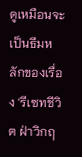ดูเหมือนจะเป็นธีมหลักของเรื่อง 'รีเซทชีวิต ฝ่าวิกฤ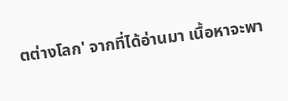ตต่างโลก' จากที่ได้อ่านมา เนื้อหาจะพา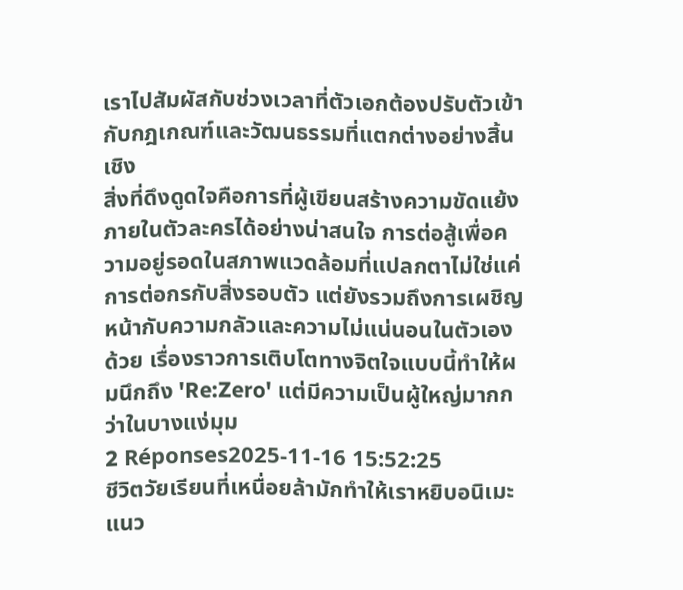เราไปสัมผัสกับช่วงเวลาที่ตัวเอกต้องปรับตัวเข้ากับกฎเกณฑ์และวัฒนธรรมที่แตกต่างอย่างสิ้นเชิง
สิ่งที่ดึงดูดใจคือการที่ผู้เขียนสร้างความขัดแย้งภายในตัวละครได้อย่างน่าสนใจ การต่อสู้เพื่อความอยู่รอดในสภาพแวดล้อมที่แปลกตาไม่ใช่แค่การต่อกรกับสิ่งรอบตัว แต่ยังรวมถึงการเผชิญหน้ากับความกลัวและความไม่แน่นอนในตัวเองด้วย เรื่องราวการเติบโตทางจิตใจแบบนี้ทำให้ผมนึกถึง 'Re:Zero' แต่มีความเป็นผู้ใหญ่มากกว่าในบางแง่มุม
2 Réponses2025-11-16 15:52:25
ชีวิตวัยเรียนที่เหนื่อยล้ามักทำให้เราหยิบอนิเมะแนว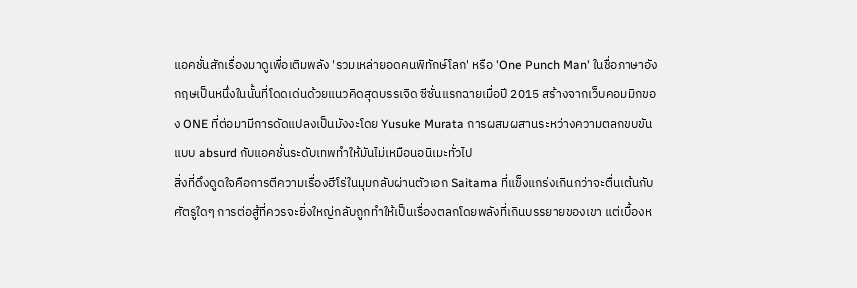แอคชั่นสักเรื่องมาดูเพื่อเติมพลัง 'รวมเหล่ายอดคนพิทักษ์โลก' หรือ 'One Punch Man' ในชื่อภาษาอังกฤษเป็นหนึ่งในนั้นที่โดดเด่นด้วยแนวคิดสุดบรรเจิด ซีซั่นแรกฉายเมื่อปี 2015 สร้างจากเว็บคอมมิกของ ONE ที่ต่อมามีการดัดแปลงเป็นมังงะโดย Yusuke Murata การผสมผสานระหว่างความตลกขบขันแบบ absurd กับแอคชั่นระดับเทพทำให้มันไม่เหมือนอนิเมะทั่วไป
สิ่งที่ดึงดูดใจคือการตีความเรื่องฮีโร่ในมุมกลับผ่านตัวเอก Saitama ที่แข็งแกร่งเกินกว่าจะตื่นเต้นกับศัตรูใดๆ การต่อสู้ที่ควรจะยิ่งใหญ่กลับถูกทำให้เป็นเรื่องตลกโดยพลังที่เกินบรรยายของเขา แต่เบื้องห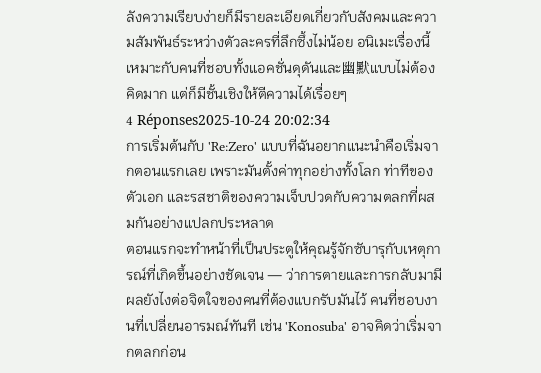ลังความเรียบง่ายก็มีรายละเอียดเกี่ยวกับสังคมและความสัมพันธ์ระหว่างตัวละครที่ลึกซึ้งไม่น้อย อนิเมะเรื่องนี้เหมาะกับคนที่ชอบทั้งแอคชั่นดุดันและ幽默แบบไม่ต้องคิดมาก แต่ก็มีชั้นเชิงให้ตีความได้เรื่อยๆ
4 Réponses2025-10-24 20:02:34
การเริ่มต้นกับ 'Re:Zero' แบบที่ฉันอยากแนะนำคือเริ่มจากตอนแรกเลย เพราะมันตั้งค่าทุกอย่างทั้งโลก ท่าทีของตัวเอก และรสชาติของความเจ็บปวดกับความตลกที่ผสมกันอย่างแปลกประหลาด
ตอนแรกจะทำหน้าที่เป็นประตูให้คุณรู้จักซับารุกับเหตุการณ์ที่เกิดขึ้นอย่างชัดเจน — ว่าการตายและการกลับมามีผลยังไงต่อจิตใจของคนที่ต้องแบกรับมันไว้ คนที่ชอบงานที่เปลี่ยนอารมณ์ทันที เช่น 'Konosuba' อาจคิดว่าเริ่มจากตลกก่อน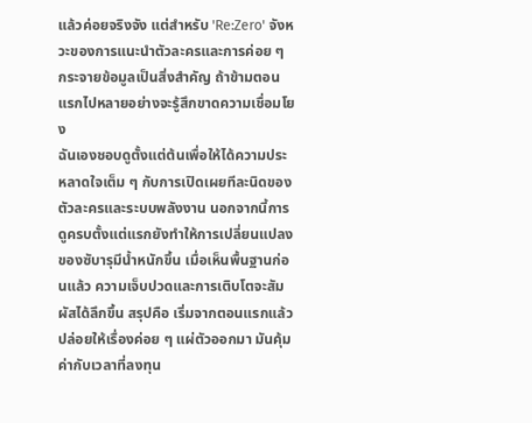แล้วค่อยจริงจัง แต่สำหรับ 'Re:Zero' จังหวะของการแนะนำตัวละครและการค่อย ๆ กระจายข้อมูลเป็นสิ่งสำคัญ ถ้าข้ามตอนแรกไปหลายอย่างจะรู้สึกขาดความเชื่อมโยง
ฉันเองชอบดูตั้งแต่ต้นเพื่อให้ได้ความประหลาดใจเต็ม ๆ กับการเปิดเผยทีละนิดของตัวละครและระบบพลังงาน นอกจากนี้การดูครบตั้งแต่แรกยังทำให้การเปลี่ยนแปลงของซับารุมีน้ำหนักขึ้น เมื่อเห็นพื้นฐานก่อนแล้ว ความเจ็บปวดและการเติบโตจะสัมผัสได้ลึกขึ้น สรุปคือ เริ่มจากตอนแรกแล้วปล่อยให้เรื่องค่อย ๆ แผ่ตัวออกมา มันคุ้มค่ากับเวลาที่ลงทุน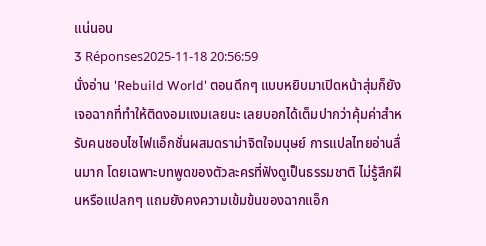แน่นอน
3 Réponses2025-11-18 20:56:59
นั่งอ่าน 'Rebuild World' ตอนดึกๆ แบบหยิบมาเปิดหน้าสุ่มก็ยังเจอฉากที่ทำให้ติดงอมแงมเลยนะ เลยบอกได้เต็มปากว่าคุ้มค่าสำหรับคนชอบไซไฟแอ็กชั่นผสมดราม่าจิตใจมนุษย์ การแปลไทยอ่านลื่นมาก โดยเฉพาะบทพูดของตัวละครที่ฟังดูเป็นธรรมชาติ ไม่รู้สึกฝืนหรือแปลกๆ แถมยังคงความเข้มข้นของฉากแอ็ก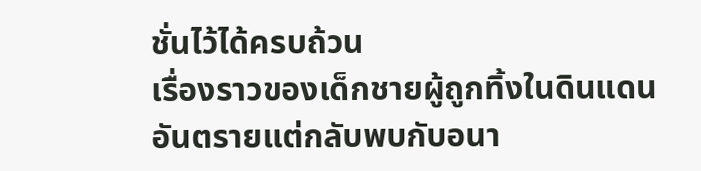ชั่นไว้ได้ครบถ้วน
เรื่องราวของเด็กชายผู้ถูกทิ้งในดินแดนอันตรายแต่กลับพบกับอนา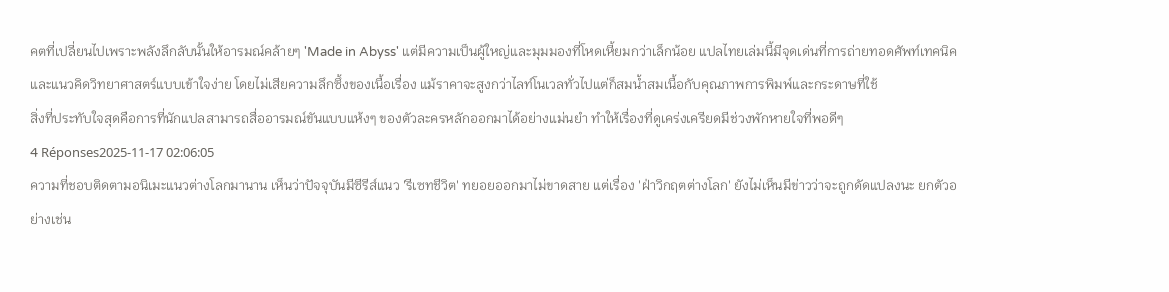คตที่เปลี่ยนไปเพราะพลังลึกลับนั้นให้อารมณ์คล้ายๆ 'Made in Abyss' แต่มีความเป็นผู้ใหญ่และมุมมองที่โหดเหี้ยมกว่าเล็กน้อย แปลไทยเล่มนี้มีจุดเด่นที่การถ่ายทอดศัพท์เทคนิคและแนวคิดวิทยาศาสตร์แบบเข้าใจง่าย โดยไม่เสียความลึกซึ้งของเนื้อเรื่อง แม้ราคาจะสูงกว่าไลท์โนเวลทั่วไปแต่ก็สมน้ำสมเนื้อกับคุณภาพการพิมพ์และกระดาษที่ใช้
สิ่งที่ประทับใจสุดคือการที่นักแปลสามารถสื่ออารมณ์ขันแบบแห้งๆ ของตัวละครหลักออกมาได้อย่างแม่นยำ ทำให้เรื่องที่ดูเคร่งเครียดมีช่วงพักหายใจที่พอดีๆ
4 Réponses2025-11-17 02:06:05
ความที่ชอบติดตามอนิเมะแนวต่างโลกมานาน เห็นว่าปัจจุบันมีซีรีส์แนว 'รีเซทชีวิต' ทยอยออกมาไม่ขาดสาย แต่เรื่อง 'ฝ่าวิกฤตต่างโลก' ยังไม่เห็นมีข่าวว่าจะถูกดัดแปลงนะ ยกตัวอย่างเช่น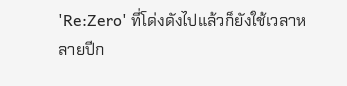'Re:Zero' ที่โด่งดังไปแล้วก็ยังใช้เวลาหลายปีก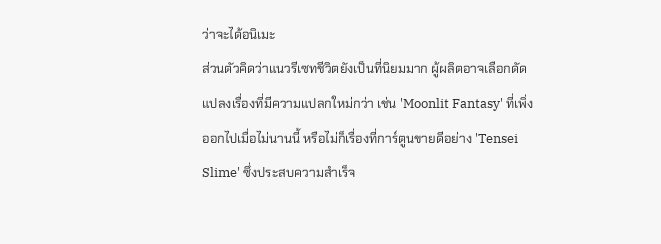ว่าจะได้อนิเมะ
ส่วนตัวคิดว่าแนวรีเซทชีวิตยังเป็นที่นิยมมาก ผู้ผลิตอาจเลือกดัดแปลงเรื่องที่มีความแปลกใหม่กว่า เช่น 'Moonlit Fantasy' ที่เพิ่งออกไปเมื่อไม่นานนี้ หรือไม่ก็เรื่องที่การ์ตูนขายดีอย่าง 'Tensei Slime' ซึ่งประสบความสำเร็จ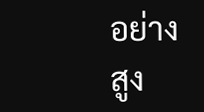อย่างสูง